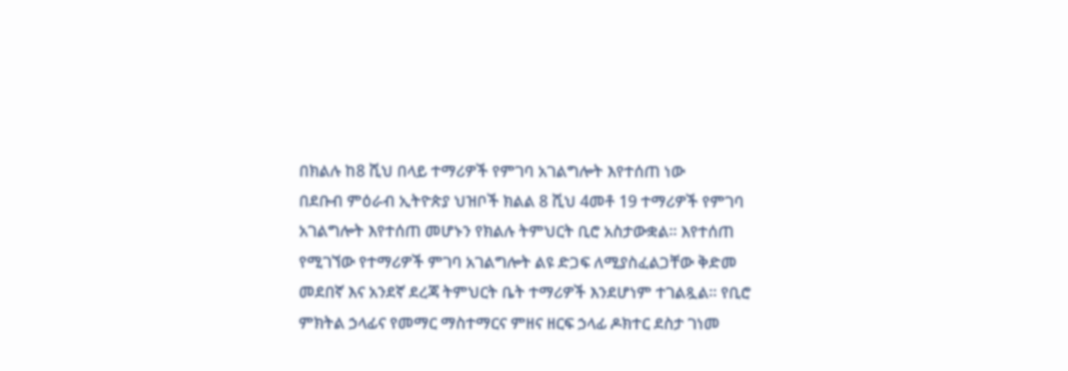በክልሉ ከ8 ሺህ በላይ ተማሪዎች የምገባ አገልግሎት እየተሰጠ ነው
በደቡብ ምዕራብ ኢትዮጵያ ህዝቦች ክልል 8 ሺህ 4መቶ 19 ተማሪዎች የምገባ አገልግሎት እየተሰጠ መሆኑን የክልሉ ትምህርት ቢሮ አስታውቋል። እየተሰጠ የሚገኘው የተማሪዎች ምገባ አገልግሎት ልዩ ድጋፍ ለሚያስፈልጋቸው ቅድመ መደበኛ እና አንደኛ ደረጃ ትምህርት ቤት ተማሪዎች እንደሆነም ተገልጿል። የቢሮ ምክትል ኃላፊና የመማር ማስተማርና ምዘና ዘርፍ ኃላፊ ዶክተር ደስታ ገነመ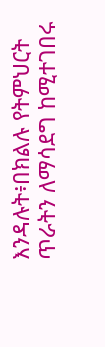እንዳሉት፥በክልሉ የትምህርት ጥራትን ለማሳደግ ከሚተገበሩ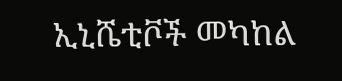ኢኒሼቲቮች መካከል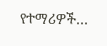የተማሪዎች…